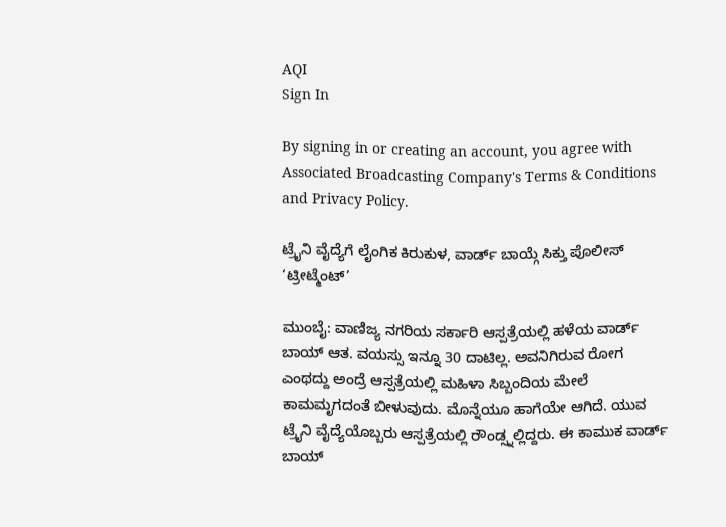AQI
Sign In

By signing in or creating an account, you agree with Associated Broadcasting Company's Terms & Conditions and Privacy Policy.

ಟ್ರೈನಿ ವೈದ್ಯೆಗೆ ಲೈಂಗಿಕ ಕಿರುಕುಳ, ವಾರ್ಡ್ ಬಾಯ್ಗೆ ಸಿಕ್ತು ಪೊಲೀಸ್ ‘ಟ್ರೀಟ್ಮೆಂಟ್’

ಮುಂಬೈ: ವಾಣಿಜ್ಯ ನಗರಿಯ ಸರ್ಕಾರಿ ಆಸ್ಪತ್ರೆಯಲ್ಲಿ ಹಳೆಯ ವಾರ್ಡ್ ಬಾಯ್ ಆತ. ವಯಸ್ಸು ಇನ್ನೂ 30 ದಾಟಿಲ್ಲ. ಅವನಿಗಿರುವ ರೋಗ ಎಂಥದ್ದು ಅಂದ್ರೆ ಆಸ್ಪತ್ರೆಯಲ್ಲಿ ಮಹಿಳಾ ಸಿಬ್ಬಂದಿಯ ಮೇಲೆ ಕಾಮಮೃಗದಂತೆ ಬೀಳುವುದು. ಮೊನ್ನೆಯೂ ಹಾಗೆಯೇ ಆಗಿದೆ. ಯುವ ಟ್ರೈನಿ ವೈದ್ಯೆಯೊಬ್ಬರು ಆಸ್ಪತ್ರೆಯಲ್ಲಿ ರೌಂಡ್ಸ್ನಲ್ಲಿದ್ದರು. ಈ ಕಾಮುಕ ವಾರ್ಡ್ ಬಾಯ್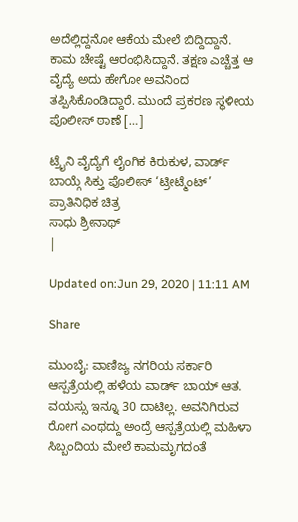ಅದೆಲ್ಲಿದ್ದನೋ ಆಕೆಯ ಮೇಲೆ ಬಿದ್ದಿದ್ದಾನೆ. ಕಾಮ ಚೇಷ್ಟೆ ಆರಂಭಿಸಿದ್ದಾನೆ. ತಕ್ಷಣ ಎಚ್ಚೆತ್ತ ಆ ವೈದ್ಯೆ ಅದು ಹೇಗೋ ಅವನಿಂದ ತಪ್ಪಿಸಿಕೊಂಡಿದ್ದಾರೆ. ಮುಂದೆ ಪ್ರಕರಣ ಸ್ಥಳೀಯ ಪೊಲೀಸ್ ಠಾಣೆ […]

ಟ್ರೈನಿ ವೈದ್ಯೆಗೆ ಲೈಂಗಿಕ ಕಿರುಕುಳ, ವಾರ್ಡ್ ಬಾಯ್ಗೆ ಸಿಕ್ತು ಪೊಲೀಸ್ ‘ಟ್ರೀಟ್ಮೆಂಟ್’
ಪ್ರಾತಿನಿಧಿಕ ಚಿತ್ರ
ಸಾಧು ಶ್ರೀನಾಥ್
|

Updated on:Jun 29, 2020 | 11:11 AM

Share

ಮುಂಬೈ: ವಾಣಿಜ್ಯ ನಗರಿಯ ಸರ್ಕಾರಿ ಆಸ್ಪತ್ರೆಯಲ್ಲಿ ಹಳೆಯ ವಾರ್ಡ್ ಬಾಯ್ ಆತ. ವಯಸ್ಸು ಇನ್ನೂ 30 ದಾಟಿಲ್ಲ. ಅವನಿಗಿರುವ ರೋಗ ಎಂಥದ್ದು ಅಂದ್ರೆ ಆಸ್ಪತ್ರೆಯಲ್ಲಿ ಮಹಿಳಾ ಸಿಬ್ಬಂದಿಯ ಮೇಲೆ ಕಾಮಮೃಗದಂತೆ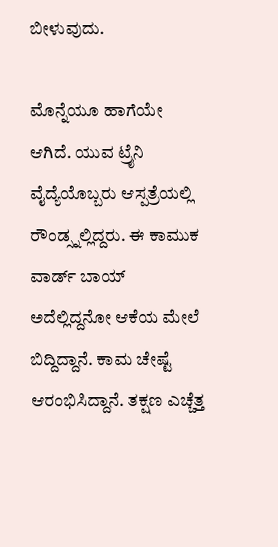ಬೀಳುವುದು.

ಮೊನ್ನೆಯೂ ಹಾಗೆಯೇ ಆಗಿದೆ. ಯುವ ಟ್ರೈನಿ ವೈದ್ಯೆಯೊಬ್ಬರು ಆಸ್ಪತ್ರೆಯಲ್ಲಿ ರೌಂಡ್ಸ್ನಲ್ಲಿದ್ದರು. ಈ ಕಾಮುಕ ವಾರ್ಡ್ ಬಾಯ್ ಅದೆಲ್ಲಿದ್ದನೋ ಆಕೆಯ ಮೇಲೆ ಬಿದ್ದಿದ್ದಾನೆ. ಕಾಮ ಚೇಷ್ಟೆ ಆರಂಭಿಸಿದ್ದಾನೆ. ತಕ್ಷಣ ಎಚ್ಚೆತ್ತ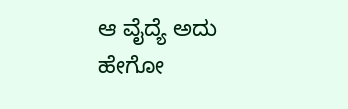ಆ ವೈದ್ಯೆ ಅದು ಹೇಗೋ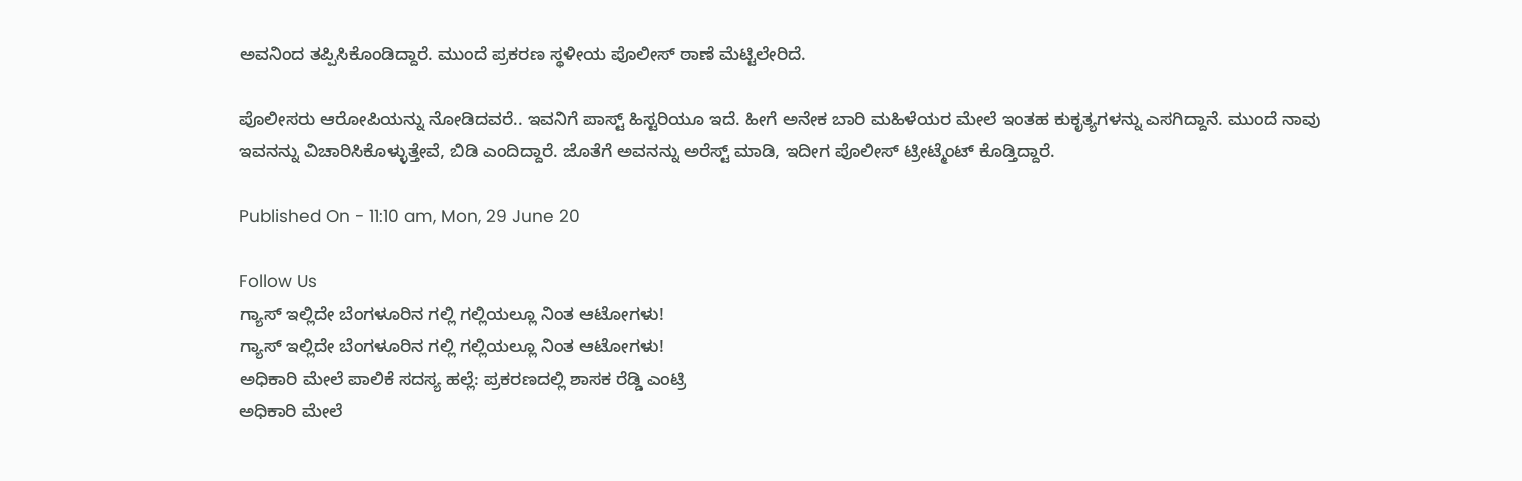ಅವನಿಂದ ತಪ್ಪಿಸಿಕೊಂಡಿದ್ದಾರೆ. ಮುಂದೆ ಪ್ರಕರಣ ಸ್ಥಳೀಯ ಪೊಲೀಸ್ ಠಾಣೆ ಮೆಟ್ಟಿಲೇರಿದೆ.

ಪೊಲೀಸರು ಆರೋಪಿಯನ್ನು ನೋಡಿದವರೆ.. ಇವನಿಗೆ ಪಾಸ್ಟ್ ಹಿಸ್ಟರಿಯೂ ಇದೆ. ಹೀಗೆ ಅನೇಕ ಬಾರಿ ಮಹಿಳೆಯರ ಮೇಲೆ ಇಂತಹ ಕುಕೃತ್ಯಗಳನ್ನು ಎಸಗಿದ್ದಾನೆ. ಮುಂದೆ ನಾವು ಇವನನ್ನು ವಿಚಾರಿಸಿಕೊಳ್ಳುತ್ತೇವೆ, ಬಿಡಿ ಎಂದಿದ್ದಾರೆ. ಜೊತೆಗೆ ಅವನನ್ನು ಅರೆಸ್ಟ್ ಮಾಡಿ, ಇದೀಗ ಪೊಲೀಸ್ ಟ್ರೀಟ್ಮೆಂಟ್ ಕೊಡ್ತಿದ್ದಾರೆ.

Published On - 11:10 am, Mon, 29 June 20

Follow Us
ಗ್ಯಾಸ್ ಇಲ್ಲಿದೇ ಬೆಂಗಳೂರಿನ ಗಲ್ಲಿ ಗಲ್ಲಿಯಲ್ಲೂ ನಿಂತ ಆಟೋಗಳು!
ಗ್ಯಾಸ್ ಇಲ್ಲಿದೇ ಬೆಂಗಳೂರಿನ ಗಲ್ಲಿ ಗಲ್ಲಿಯಲ್ಲೂ ನಿಂತ ಆಟೋಗಳು!
ಅಧಿಕಾರಿ ಮೇಲೆ ಪಾಲಿಕೆ ಸದಸ್ಯ ಹಲ್ಲೆ: ಪ್ರಕರಣದಲ್ಲಿ ಶಾಸಕ ರೆಡ್ಡಿ ಎಂಟ್ರಿ
ಅಧಿಕಾರಿ ಮೇಲೆ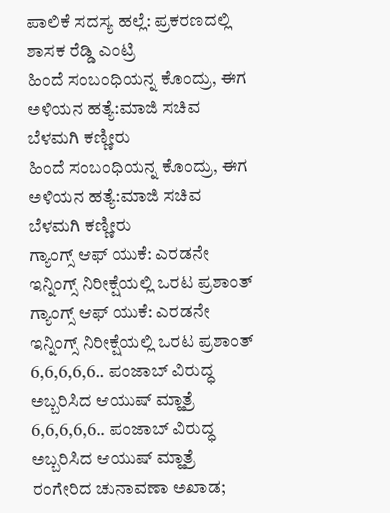ಪಾಲಿಕೆ ಸದಸ್ಯ ಹಲ್ಲೆ: ಪ್ರಕರಣದಲ್ಲಿ ಶಾಸಕ ರೆಡ್ಡಿ ಎಂಟ್ರಿ
ಹಿಂದೆ ಸಂಬಂಧಿಯನ್ನ ಕೊಂದ್ರು, ಈಗ ಅಳಿಯನ ಹತ್ಯೆ:ಮಾಜಿ ಸಚಿವ ಬೆಳಮಗಿ ಕಣ್ಣೀರು
ಹಿಂದೆ ಸಂಬಂಧಿಯನ್ನ ಕೊಂದ್ರು, ಈಗ ಅಳಿಯನ ಹತ್ಯೆ:ಮಾಜಿ ಸಚಿವ ಬೆಳಮಗಿ ಕಣ್ಣೀರು
ಗ್ಯಾಂಗ್ಸ್ ಆಫ್ ಯುಕೆ: ಎರಡನೇ ಇನ್ನಿಂಗ್ಸ್ ನಿರೀಕ್ಷೆಯಲ್ಲಿ ಒರಟ ಪ್ರಶಾಂತ್
ಗ್ಯಾಂಗ್ಸ್ ಆಫ್ ಯುಕೆ: ಎರಡನೇ ಇನ್ನಿಂಗ್ಸ್ ನಿರೀಕ್ಷೆಯಲ್ಲಿ ಒರಟ ಪ್ರಶಾಂತ್
6,6,6,6,6.. ಪಂಜಾಬ್ ವಿರುದ್ಧ ಅಬ್ಬರಿಸಿದ ಆಯುಷ್ ಮ್ಹಾತ್ರೆ
6,6,6,6,6.. ಪಂಜಾಬ್ ವಿರುದ್ಧ ಅಬ್ಬರಿಸಿದ ಆಯುಷ್ ಮ್ಹಾತ್ರೆ
ರಂಗೇರಿದ ಚುನಾವಣಾ ಅಖಾಡ;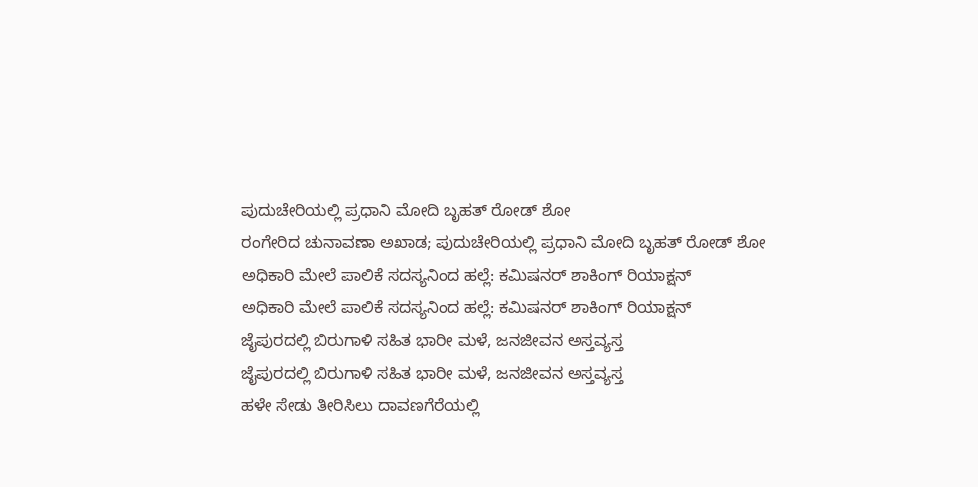ಪುದುಚೇರಿಯಲ್ಲಿ ಪ್ರಧಾನಿ ಮೋದಿ ಬೃಹತ್ ರೋಡ್ ಶೋ
ರಂಗೇರಿದ ಚುನಾವಣಾ ಅಖಾಡ; ಪುದುಚೇರಿಯಲ್ಲಿ ಪ್ರಧಾನಿ ಮೋದಿ ಬೃಹತ್ ರೋಡ್ ಶೋ
ಅಧಿಕಾರಿ ಮೇಲೆ ಪಾಲಿಕೆ ಸದಸ್ಯನಿಂದ ಹಲ್ಲೆ: ಕಮಿಷನರ್ ಶಾಕಿಂಗ್‌ ರಿಯಾಕ್ಷನ್‌
ಅಧಿಕಾರಿ ಮೇಲೆ ಪಾಲಿಕೆ ಸದಸ್ಯನಿಂದ ಹಲ್ಲೆ: ಕಮಿಷನರ್ ಶಾಕಿಂಗ್‌ ರಿಯಾಕ್ಷನ್‌
ಜೈಪುರದಲ್ಲಿ ಬಿರುಗಾಳಿ ಸಹಿತ ಭಾರೀ ಮಳೆ, ಜನಜೀವನ ಅಸ್ತವ್ಯಸ್ತ
ಜೈಪುರದಲ್ಲಿ ಬಿರುಗಾಳಿ ಸಹಿತ ಭಾರೀ ಮಳೆ, ಜನಜೀವನ ಅಸ್ತವ್ಯಸ್ತ
ಹಳೇ ಸೇಡು ತೀರಿಸಿಲು ದಾವಣಗೆರೆಯಲ್ಲಿ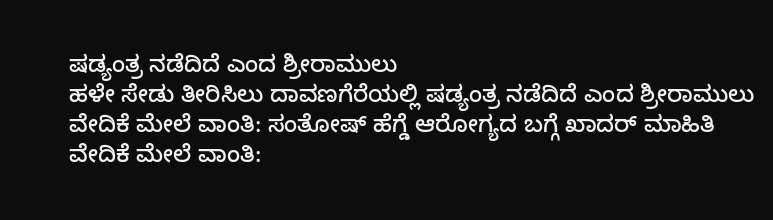ಷಡ್ಯಂತ್ರ ನಡೆದಿದೆ ಎಂದ ಶ್ರೀರಾಮುಲು
ಹಳೇ ಸೇಡು ತೀರಿಸಿಲು ದಾವಣಗೆರೆಯಲ್ಲಿ ಷಡ್ಯಂತ್ರ ನಡೆದಿದೆ ಎಂದ ಶ್ರೀರಾಮುಲು
ವೇದಿಕೆ ಮೇಲೆ ವಾಂತಿ: ಸಂತೋಷ್ ಹೆಗ್ಡೆ ಆರೋಗ್ಯದ ಬಗ್ಗೆ ಖಾದರ್ ಮಾಹಿತಿ
ವೇದಿಕೆ ಮೇಲೆ ವಾಂತಿ: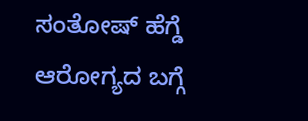ಸಂತೋಷ್ ಹೆಗ್ಡೆ ಆರೋಗ್ಯದ ಬಗ್ಗೆ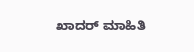ಖಾದರ್ ಮಾಹಿತಿ